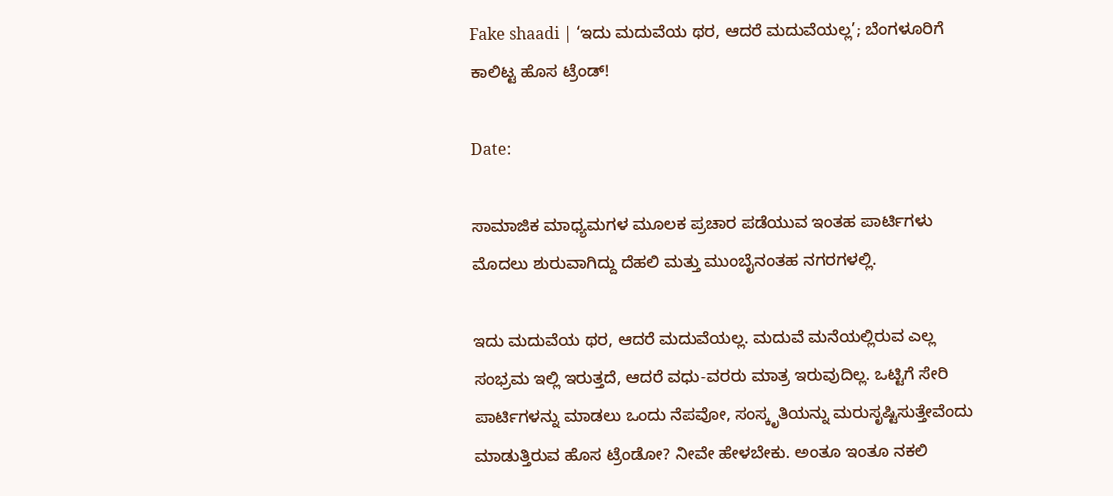Fake shaadi | ‘ಇದು ಮದುವೆಯ ಥರ, ಆದರೆ ಮದುವೆಯಲ್ಲ’; ಬೆಂಗಳೂರಿಗೆ ಕಾಲಿಟ್ಟ ಹೊಸ ಟ್ರೆಂಡ್!

Date:

ಸಾಮಾಜಿಕ ಮಾಧ್ಯಮಗಳ ಮೂಲಕ ಪ್ರಚಾರ ಪಡೆಯುವ ಇಂತಹ ಪಾರ್ಟಿಗಳು ಮೊದಲು ಶುರುವಾಗಿದ್ದು ದೆಹಲಿ ಮತ್ತು ಮುಂಬೈನಂತಹ ನಗರಗಳಲ್ಲಿ.

ಇದು ಮದುವೆಯ ಥರ, ಆದರೆ ಮದುವೆಯಲ್ಲ. ಮದುವೆ ಮನೆಯಲ್ಲಿರುವ ಎಲ್ಲ ಸಂಭ್ರಮ ಇಲ್ಲಿ ಇರುತ್ತದೆ, ಆದರೆ ವಧು-ವರರು ಮಾತ್ರ ಇರುವುದಿಲ್ಲ. ಒಟ್ಟಿಗೆ ಸೇರಿ ಪಾರ್ಟಿಗಳನ್ನು ಮಾಡಲು ಒಂದು ನೆಪವೋ, ಸಂಸ್ಕೃತಿಯನ್ನು ಮರುಸೃಷ್ಟಿಸುತ್ತೇವೆಂದು ಮಾಡುತ್ತಿರುವ ಹೊಸ ಟ್ರೆಂಡೋ? ನೀವೇ ಹೇಳಬೇಕು. ಅಂತೂ ಇಂತೂ ನಕಲಿ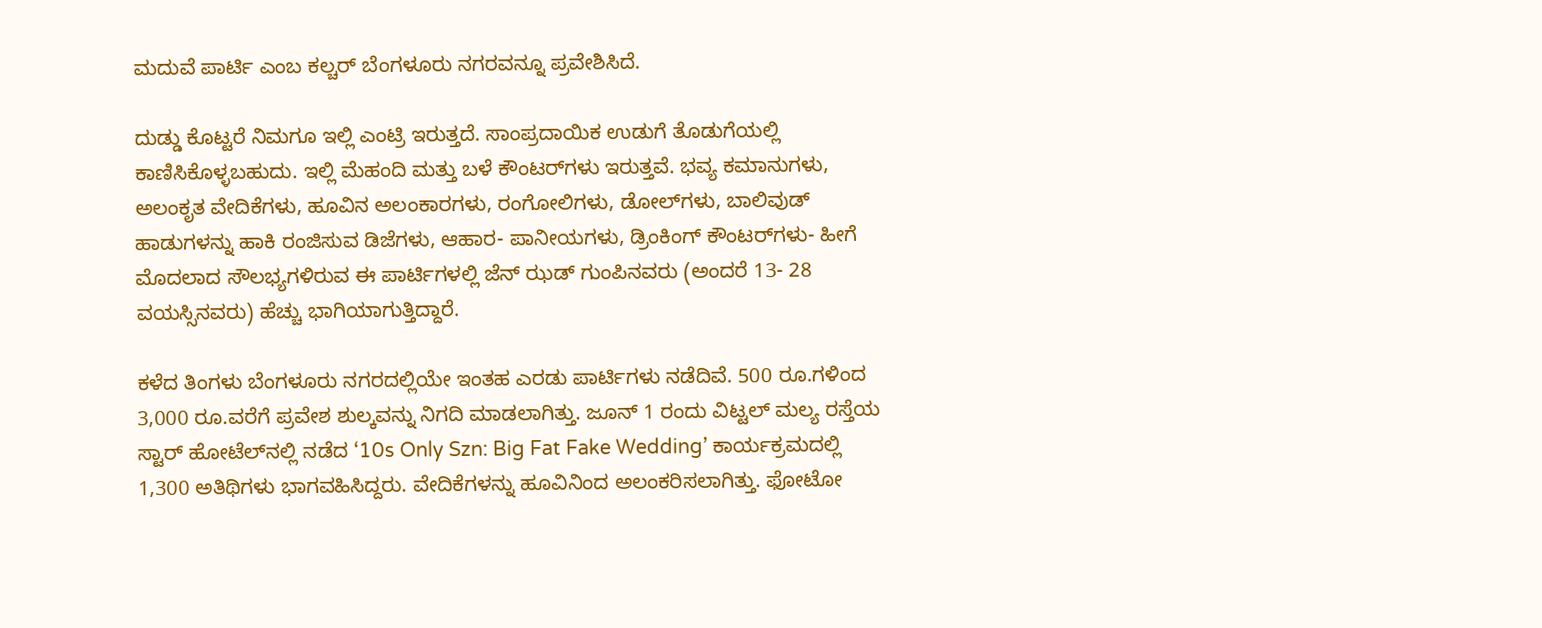ಮದುವೆ ಪಾರ್ಟಿ ಎಂಬ ಕಲ್ಚರ್ ಬೆಂಗಳೂರು ನಗರವನ್ನೂ ಪ್ರವೇಶಿಸಿದೆ.

ದುಡ್ಡು ಕೊಟ್ಟರೆ ನಿಮಗೂ ಇಲ್ಲಿ ಎಂಟ್ರಿ ಇರುತ್ತದೆ. ಸಾಂಪ್ರದಾಯಿಕ ಉಡುಗೆ ತೊಡುಗೆಯಲ್ಲಿ ಕಾಣಿಸಿಕೊಳ್ಳಬಹುದು. ಇಲ್ಲಿ ಮೆಹಂದಿ ಮತ್ತು ಬಳೆ ಕೌಂಟರ್‌ಗಳು ಇರುತ್ತವೆ. ಭವ್ಯ ಕಮಾನುಗಳು, ಅಲಂಕೃತ ವೇದಿಕೆಗಳು, ಹೂವಿನ ಅಲಂಕಾರಗಳು, ರಂಗೋಲಿಗಳು, ಡೋಲ್‌ಗಳು, ಬಾಲಿವುಡ್ ಹಾಡುಗಳನ್ನು ಹಾಕಿ ರಂಜಿಸುವ ಡಿಜೆಗಳು, ಆಹಾರ- ಪಾನೀಯಗಳು, ಡ್ರಿಂಕಿಂಗ್ ಕೌಂಟರ್‌ಗಳು- ಹೀಗೆ ಮೊದಲಾದ ಸೌಲಭ್ಯಗಳಿರುವ ಈ ಪಾರ್ಟಿಗಳಲ್ಲಿ ಜೆನ್‌ ಝಡ್ ಗುಂಪಿನವರು (ಅಂದರೆ 13- 28 ವಯಸ್ಸಿನವರು) ಹೆಚ್ಚು ಭಾಗಿಯಾಗುತ್ತಿದ್ದಾರೆ.

ಕಳೆದ ತಿಂಗಳು ಬೆಂಗಳೂರು ನಗರದಲ್ಲಿಯೇ ಇಂತಹ ಎರಡು ಪಾರ್ಟಿಗಳು ನಡೆದಿವೆ. 500 ರೂ.ಗಳಿಂದ 3,000 ರೂ.ವರೆಗೆ ಪ್ರವೇಶ ಶುಲ್ಕವನ್ನು ನಿಗದಿ ಮಾಡಲಾಗಿತ್ತು. ಜೂನ್ 1 ರಂದು ವಿಟ್ಟಲ್ ಮಲ್ಯ ರಸ್ತೆಯ ಸ್ಟಾರ್ ಹೋಟೆಲ್‌ನಲ್ಲಿ ನಡೆದ ‘10s Only Szn: Big Fat Fake Wedding’ ಕಾರ್ಯಕ್ರಮದಲ್ಲಿ 1,300 ಅತಿಥಿಗಳು ಭಾಗವಹಿಸಿದ್ದರು. ವೇದಿಕೆಗಳನ್ನು ಹೂವಿನಿಂದ ಅಲಂಕರಿಸಲಾಗಿತ್ತು. ಫೋಟೋ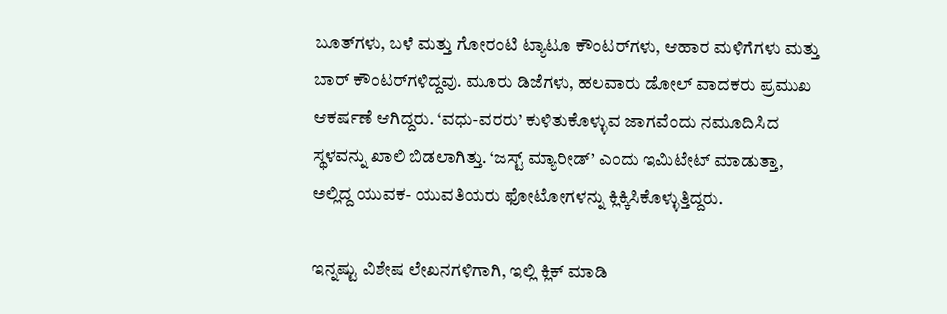ಬೂತ್‌ಗಳು, ಬಳೆ ಮತ್ತು ಗೋರಂಟಿ ಟ್ಯಾಟೂ ಕೌಂಟರ್‌ಗಳು, ಆಹಾರ ಮಳಿಗೆಗಳು ಮತ್ತು ಬಾರ್ ಕೌಂಟರ್‌ಗಳಿದ್ದವು. ಮೂರು ಡಿಜೆಗಳು, ಹಲವಾರು ಡೋಲ್ ವಾದಕರು ಪ್ರಮುಖ ಆಕರ್ಷಣೆ ಆಗಿದ್ದರು. ‘ವಧು-ವರರು’ ಕುಳಿತುಕೊಳ್ಳುವ ಜಾಗವೆಂದು ನಮೂದಿಸಿದ ಸ್ಥಳವನ್ನು ಖಾಲಿ ಬಿಡಲಾಗಿತ್ತು. ‘ಜಸ್ಟ್ ಮ್ಯಾರೀಡ್’ ಎಂದು ಇಮಿಟೇಟ್ ಮಾಡುತ್ತಾ, ಅಲ್ಲಿದ್ದ ಯುವಕ- ಯುವತಿಯರು ಫೋಟೋಗಳನ್ನು ಕ್ಲಿಕ್ಕಿಸಿಕೊಳ್ಳುತ್ತಿದ್ದರು.

ಇನ್ನಷ್ಟು ವಿಶೇಷ ಲೇಖನಗಳಿಗಾಗಿ, ಇಲ್ಲಿ ಕ್ಲಿಕ್ ಮಾಡಿ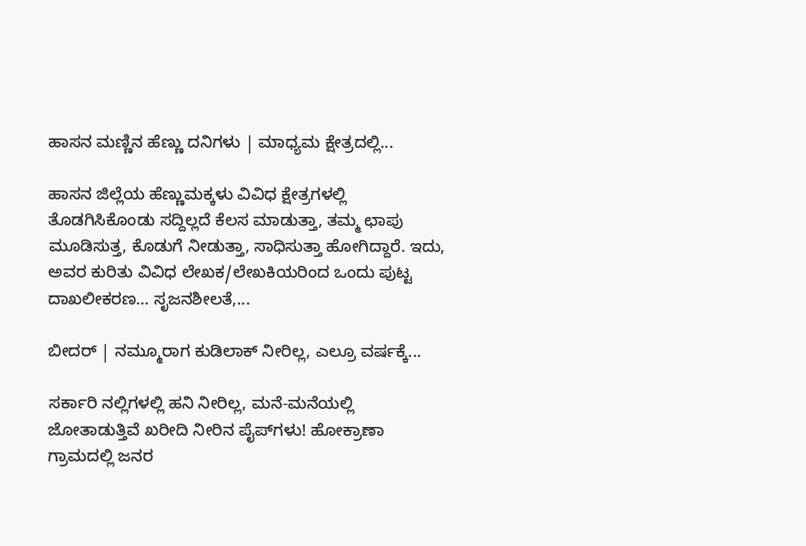ಹಾಸನ ಮಣ್ಣಿನ ಹೆಣ್ಣು ದನಿಗಳು | ಮಾಧ್ಯಮ ಕ್ಷೇತ್ರದಲ್ಲಿ...

ಹಾಸನ ಜಿಲ್ಲೆಯ ಹೆಣ್ಣುಮಕ್ಕಳು ವಿವಿಧ ಕ್ಷೇತ್ರಗಳಲ್ಲಿ ತೊಡಗಿಸಿಕೊಂಡು ಸದ್ದಿಲ್ಲದೆ ಕೆಲಸ ಮಾಡುತ್ತಾ, ತಮ್ಮ ಛಾಪು ಮೂಡಿಸುತ್ತ, ಕೊಡುಗೆ ನೀಡುತ್ತಾ, ಸಾಧಿಸುತ್ತಾ ಹೋಗಿದ್ದಾರೆ. ಇದು, ಅವರ ಕುರಿತು ವಿವಿಧ ಲೇಖಕ/ಲೇಖಕಿಯರಿಂದ ಒಂದು ಪುಟ್ಟ ದಾಖಲೀಕರಣ… ಸೃಜನಶೀಲತೆ,...

ಬೀದರ್ | ನಮ್ಮೂರಾಗ ಕುಡಿಲಾಕ್ ನೀರಿಲ್ಲ, ಎಲ್ರೂ ವರ್ಷಕ್ಕೆ...

ಸರ್ಕಾರಿ ನಲ್ಲಿಗಳಲ್ಲಿ ಹನಿ ನೀರಿಲ್ಲ, ಮನೆ-ಮನೆಯಲ್ಲಿ ಜೋತಾಡುತ್ತಿವೆ ಖರೀದಿ ನೀರಿನ ಪೈಪ್‌ಗಳು! ಹೋಕ್ರಾಣಾ ಗ್ರಾಮದಲ್ಲಿ ಜನರ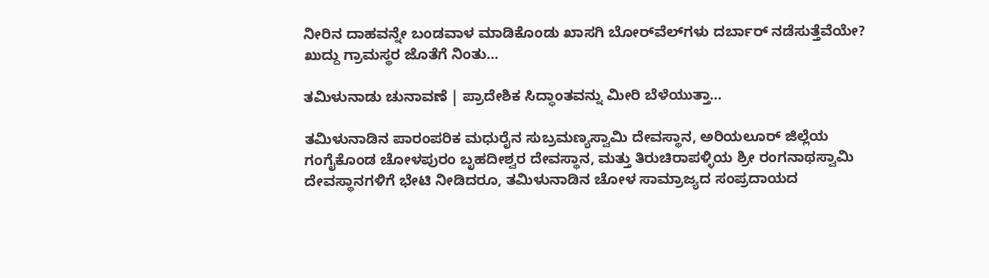ನೀರಿನ ದಾಹವನ್ನೇ ಬಂಡವಾಳ ಮಾಡಿಕೊಂಡು ಖಾಸಗಿ ಬೋರ್‌ವೆಲ್‌ಗಳು ದರ್ಬಾರ್‌ ನಡೆಸುತ್ತೆವೆಯೇ? ಖುದ್ದು ಗ್ರಾಮಸ್ಥರ ಜೊತೆಗೆ ನಿಂತು...

ತಮಿಳುನಾಡು ಚುನಾವಣೆ | ಪ್ರಾದೇಶಿಕ ಸಿದ್ಧಾಂತವನ್ನು ಮೀರಿ ಬೆಳೆಯುತ್ತಾ...

ತಮಿಳುನಾಡಿನ ಪಾರಂಪರಿಕ ಮಧುರೈನ ಸುಬ್ರಮಣ್ಯಸ್ವಾಮಿ ದೇವಸ್ಥಾನ, ಅರಿಯಲೂರ್ ಜಿಲ್ಲೆಯ ಗಂಗೈಕೊಂಡ ಚೋಳಪುರಂ ಬೃಹದೀಶ್ವರ ದೇವಸ್ಥಾನ, ಮತ್ತು ತಿರುಚಿರಾಪಳ್ಳಿಯ ಶ್ರೀ ರಂಗನಾಥಸ್ವಾಮಿ ದೇವಸ್ಥಾನಗಳಿಗೆ ಭೇಟಿ ನೀಡಿದರೂ, ತಮಿಳುನಾಡಿನ ಚೋಳ ಸಾಮ್ರಾಜ್ಯದ ಸಂಪ್ರದಾಯದ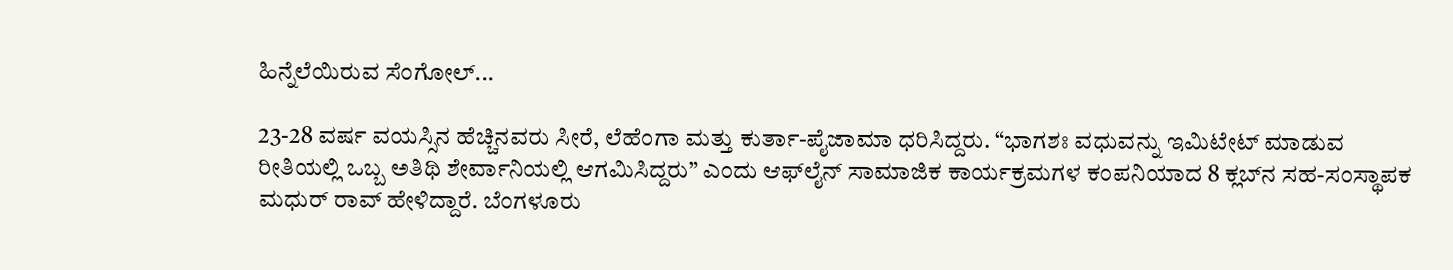ಹಿನ್ನೆಲೆಯಿರುವ ಸೆಂಗೋಲ್...

23-28 ವರ್ಷ ವಯಸ್ಸಿನ ಹೆಚ್ಚಿನವರು ಸೀರೆ, ಲೆಹೆಂಗಾ ಮತ್ತು ಕುರ್ತಾ-ಪೈಜಾಮಾ ಧರಿಸಿದ್ದರು. “ಭಾಗಶಃ ವಧುವನ್ನು ಇಮಿಟೇಟ್ ಮಾಡುವ ರೀತಿಯಲ್ಲಿ ಒಬ್ಬ ಅತಿಥಿ ಶೇರ್ವಾನಿಯಲ್ಲಿ ಆಗಮಿಸಿದ್ದರು” ಎಂದು ಆಫ್‌ಲೈನ್ ಸಾಮಾಜಿಕ ಕಾರ್ಯಕ್ರಮಗಳ ಕಂಪನಿಯಾದ 8 ಕ್ಲಬ್‌ನ ಸಹ-ಸಂಸ್ಥಾಪಕ ಮಧುರ್ ರಾವ್ ಹೇಳಿದ್ದಾರೆ. ಬೆಂಗಳೂರು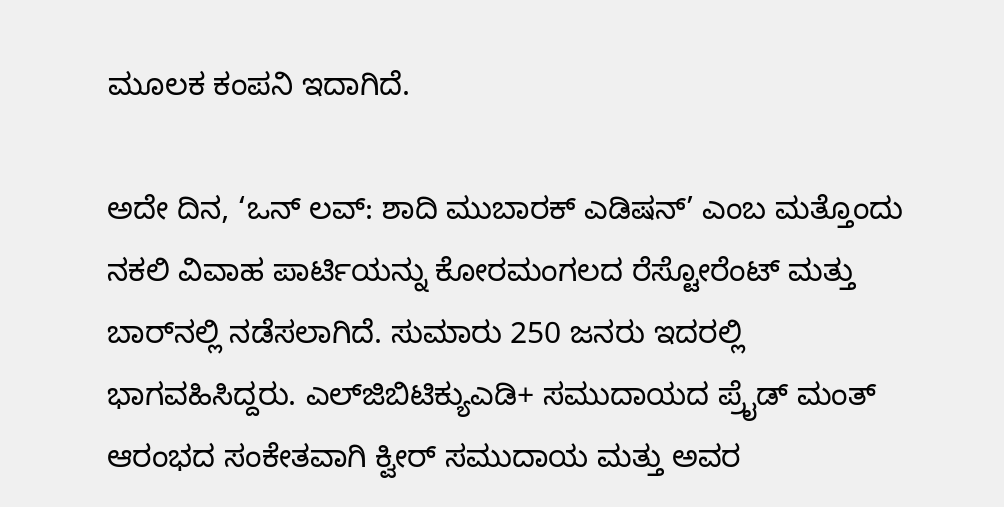ಮೂಲಕ ಕಂಪನಿ ಇದಾಗಿದೆ.

ಅದೇ ದಿನ, ‘ಒನ್ ಲವ್: ಶಾದಿ ಮುಬಾರಕ್ ಎಡಿಷನ್’ ಎಂಬ ಮತ್ತೊಂದು ನಕಲಿ ವಿವಾಹ ಪಾರ್ಟಿಯನ್ನು ಕೋರಮಂಗಲದ ರೆಸ್ಟೋರೆಂಟ್ ಮತ್ತು ಬಾರ್‌ನಲ್ಲಿ ನಡೆಸಲಾಗಿದೆ. ಸುಮಾರು 250 ಜನರು ಇದರಲ್ಲಿ ಭಾಗವಹಿಸಿದ್ದರು. ಎಲ್‌ಜಿಬಿಟಿಕ್ಯುಎಡಿ+ ಸಮುದಾಯದ ಪ್ರೈಡ್ ಮಂತ್ ಆರಂಭದ ಸಂಕೇತವಾಗಿ ಕ್ವೀರ್ ಸಮುದಾಯ ಮತ್ತು ಅವರ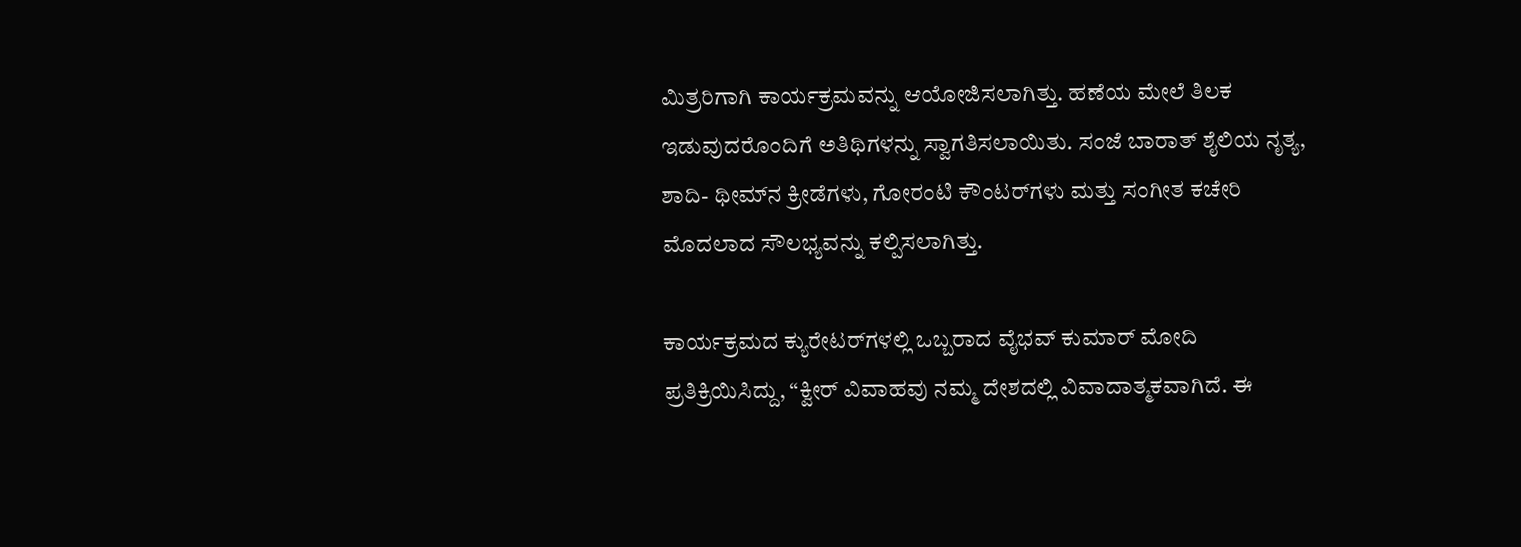ಮಿತ್ರರಿಗಾಗಿ ಕಾರ್ಯಕ್ರಮವನ್ನು ಆಯೋಜಿಸಲಾಗಿತ್ತು. ಹಣೆಯ ಮೇಲೆ ತಿಲಕ ಇಡುವುದರೊಂದಿಗೆ ಅತಿಥಿಗಳನ್ನು ಸ್ವಾಗತಿಸಲಾಯಿತು. ಸಂಜೆ ಬಾರಾತ್ ಶೈಲಿಯ ನೃತ್ಯ, ಶಾದಿ- ಥೀಮ್‌ನ ಕ್ರೀಡೆಗಳು, ಗೋರಂಟಿ ಕೌಂಟರ್‌ಗಳು ಮತ್ತು ಸಂಗೀತ ಕಚೇರಿ ಮೊದಲಾದ ಸೌಲಭ್ಯವನ್ನು ಕಲ್ಪಿಸಲಾಗಿತ್ತು.

ಕಾರ್ಯಕ್ರಮದ ಕ್ಯುರೇಟರ್‌ಗಳಲ್ಲಿ ಒಬ್ಬರಾದ ವೈಭವ್ ಕುಮಾರ್ ಮೋದಿ ಪ್ರತಿಕ್ರಿಯಿಸಿದ್ದು, “ಕ್ವೀರ್ ವಿವಾಹವು ನಮ್ಮ ದೇಶದಲ್ಲಿ ವಿವಾದಾತ್ಮಕವಾಗಿದೆ. ಈ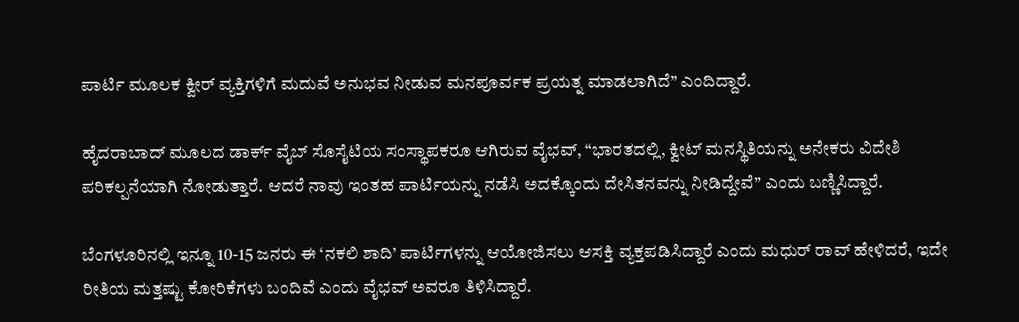ಪಾರ್ಟಿ ಮೂಲಕ ಕ್ವೀರ್ ವ್ಯಕ್ತಿಗಳಿಗೆ ಮದುವೆ ಅನುಭವ ನೀಡುವ ಮನಪೂರ್ವಕ ಪ್ರಯತ್ನ ಮಾಡಲಾಗಿದೆ” ಎಂದಿದ್ದಾರೆ.

ಹೈದರಾಬಾದ್ ಮೂಲದ ಡಾರ್ಕ್ ವೈಬ್ ಸೊಸೈಟಿಯ ಸಂಸ್ಥಾಪಕರೂ ಆಗಿರುವ ವೈಭವ್, “ಭಾರತದಲ್ಲಿ, ಕ್ವೀಟ್‌ ಮನಸ್ಥಿತಿಯನ್ನು ಅನೇಕರು ವಿದೇಶಿ ಪರಿಕಲ್ಪನೆಯಾಗಿ ನೋಡುತ್ತಾರೆ. ಆದರೆ ನಾವು ಇಂತಹ ಪಾರ್ಟಿಯನ್ನು ನಡೆಸಿ ಅದಕ್ಕೊಂದು ದೇಸಿತನವನ್ನು ನೀಡಿದ್ದೇವೆ” ಎಂದು ಬಣ್ಣಿಸಿದ್ದಾರೆ.

ಬೆಂಗಳೂರಿನಲ್ಲಿ ಇನ್ನೂ 10-15 ಜನರು ಈ ‘ನಕಲಿ ಶಾದಿ’ ಪಾರ್ಟಿಗಳನ್ನು ಆಯೋಜಿಸಲು ಆಸಕ್ತಿ ವ್ಯಕ್ತಪಡಿಸಿದ್ದಾರೆ ಎಂದು ಮಧುರ್ ರಾವ್ ಹೇಳಿದರೆ, ಇದೇ ರೀತಿಯ ಮತ್ತಷ್ಟು ಕೋರಿಕೆಗಳು ಬಂದಿವೆ ಎಂದು ವೈಭವ್ ಅವರೂ ತಿಳಿಸಿದ್ದಾರೆ.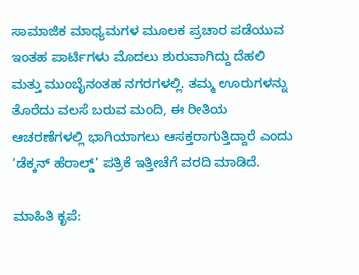ಸಾಮಾಜಿಕ ಮಾಧ್ಯಮಗಳ ಮೂಲಕ ಪ್ರಚಾರ ಪಡೆಯುವ ಇಂತಹ ಪಾರ್ಟಿಗಳು ಮೊದಲು ಶುರುವಾಗಿದ್ದು ದೆಹಲಿ ಮತ್ತು ಮುಂಬೈನಂತಹ ನಗರಗಳಲ್ಲಿ. ತಮ್ಮ ಊರುಗಳನ್ನು ತೊರೆದು ವಲಸೆ ಬರುವ ಮಂದಿ, ಈ ರೀತಿಯ ಆಚರಣೆಗಳಲ್ಲಿ ಭಾಗಿಯಾಗಲು ಆಸಕ್ತರಾಗುತ್ತಿದ್ದಾರೆ ಎಂದು ‘ಡೆಕ್ಕನ್ ಹೆರಾಲ್ಡ್’ ಪತ್ರಿಕೆ ಇತ್ತೀಚೆಗೆ ವರದಿ ಮಾಡಿದೆ.

ಮಾಹಿತಿ ಕೃಪೆ: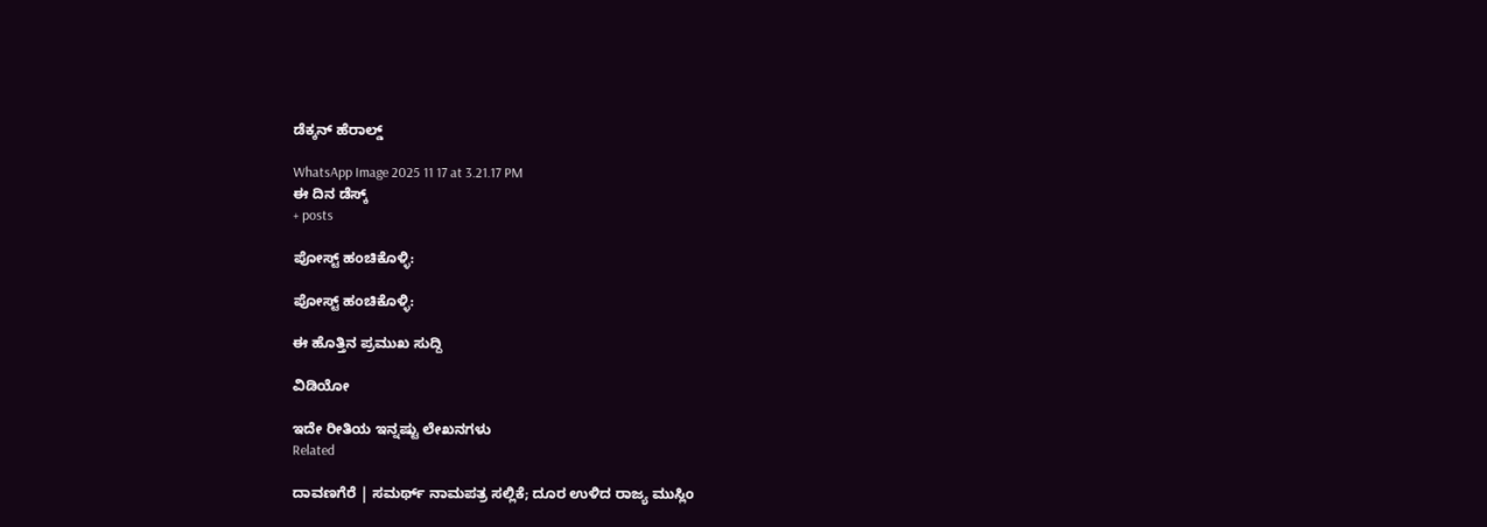ಡೆಕ್ಕನ್ ಹೆರಾಲ್ಡ್

WhatsApp Image 2025 11 17 at 3.21.17 PM
ಈ ದಿನ ಡೆಸ್ಕ್
+ posts

ಪೋಸ್ಟ್ ಹಂಚಿಕೊಳ್ಳಿ:

ಪೋಸ್ಟ್ ಹಂಚಿಕೊಳ್ಳಿ:

ಈ ಹೊತ್ತಿನ ಪ್ರಮುಖ ಸುದ್ದಿ

ವಿಡಿಯೋ

ಇದೇ ರೀತಿಯ ಇನ್ನಷ್ಟು ಲೇಖನಗಳು
Related

ದಾವಣಗೆರೆ | ಸಮರ್ಥ್‌ ನಾಮಪತ್ರ ಸಲ್ಲಿಕೆ; ದೂರ ಉಳಿದ ರಾಜ್ಯ ಮುಸ್ಲಿಂ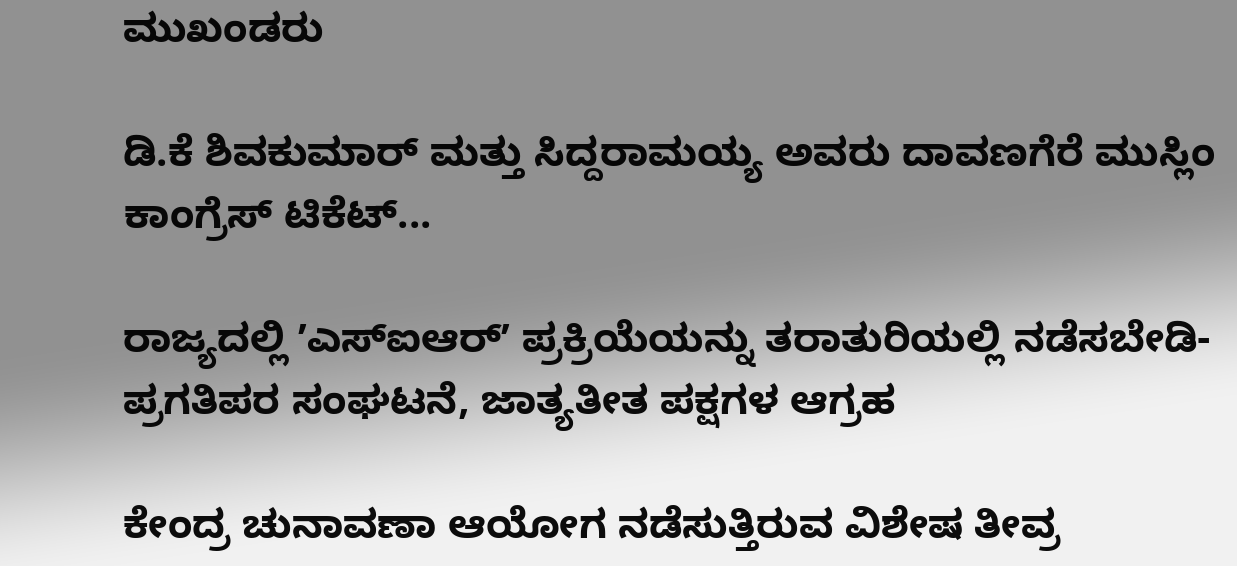ಮುಖಂಡರು

ಡಿ.ಕೆ ಶಿವಕುಮಾರ್ ಮತ್ತು ಸಿದ್ದರಾಮಯ್ಯ ಅವರು ದಾವಣಗೆರೆ ಮುಸ್ಲಿಂ ಕಾಂಗ್ರೆಸ್‌ ಟಿಕೆಟ್...

ರಾಜ್ಯದಲ್ಲಿ ʼಎಸ್‌ಐಆರ್ʼ ಪ್ರಕ್ರಿಯೆಯನ್ನು ತರಾತುರಿಯಲ್ಲಿ ನಡೆಸಬೇಡಿ- ಪ್ರಗತಿಪರ ಸಂಘಟನೆ, ಜಾತ್ಯತೀತ ಪಕ್ಷಗಳ ಆಗ್ರಹ

ಕೇಂದ್ರ ಚುನಾವಣಾ ಆಯೋಗ ನಡೆಸುತ್ತಿರುವ ವಿಶೇಷ ತೀವ್ರ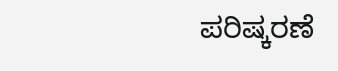ಪರಿಷ್ಕರಣೆ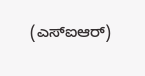(ಎಸ್‌ಐಆರ್)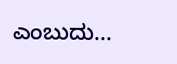ಎಂಬುದು...